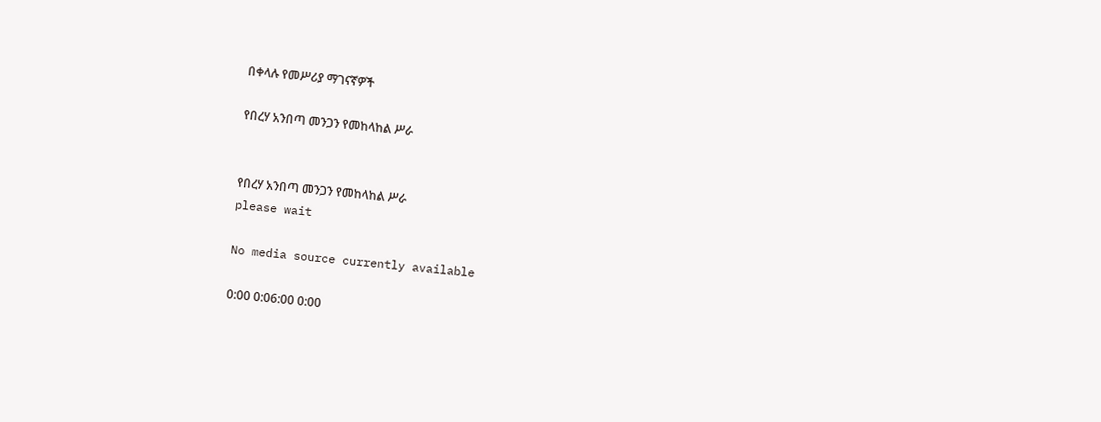በቀላሉ የመሥሪያ ማገናኛዎች

የበረሃ አንበጣ መንጋን የመከላከል ሥራ


የበረሃ አንበጣ መንጋን የመከላከል ሥራ
please wait

No media source currently available

0:00 0:06:00 0:00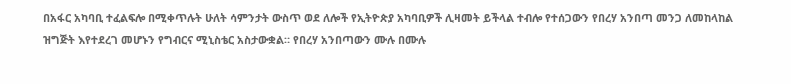በአፋር አካባቢ ተፈልፍሎ በሚቀጥሉት ሁለት ሳምንታት ውስጥ ወደ ለሎች የኢትዮጵያ አካባቢዎች ሊዛመት ይችላል ተብሎ የተሰጋውን የበረሃ አንበጣ መንጋ ለመከላከል ዝግጅት እየተደረገ መሆኑን የግብርና ሚኒስቴር አስታውቋል። የበረሃ አንበጣውን ሙሉ በሙሉ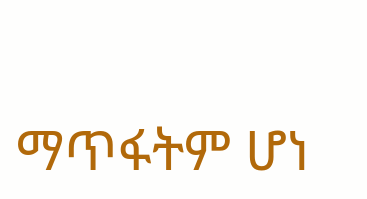ማጥፋትም ሆነ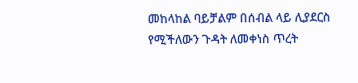መከላከል ባይቻልም በሰብል ላይ ሊያደርስ የሚችለውን ጉዳት ለመቀነስ ጥረት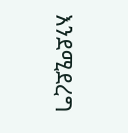እንደሚደረግ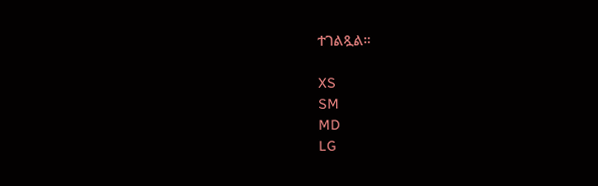ተገልጿል።

XS
SM
MD
LG